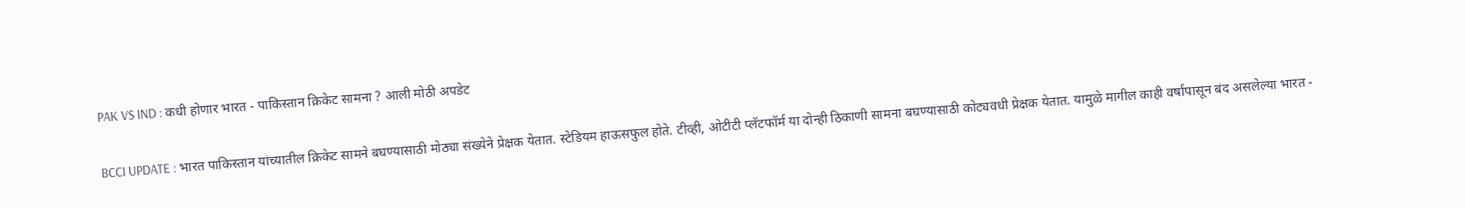PAK VS IND : कधी होणार भारत - पाकिस्तान क्रिकेट सामना ? आली मोठी अपडेट

BCCI UPDATE : भारत पाकिस्तान यांच्यातील क्रिकेट सामने बघण्यासाठी मोठ्या संख्येने प्रेक्षक येतात. स्टेडियम हाऊसफुल होते. टीव्ही, ओटीटी प्लॅटफॉर्म या दोन्ही ठिकाणी सामना बघण्यासाठी कोट्यवधी प्रेक्षक येतात. यामुळे मागील काही वर्षांपासून बंद असलेल्या भारत -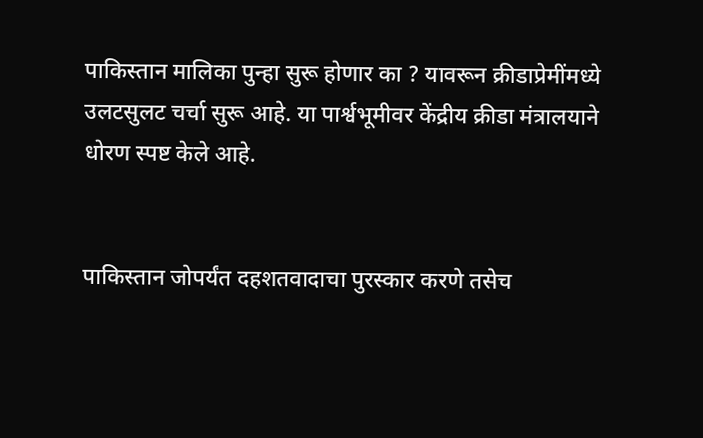पाकिस्तान मालिका पुन्हा सुरू होणार का ? यावरून क्रीडाप्रेमींमध्ये उलटसुलट चर्चा सुरू आहे. या पार्श्वभूमीवर केंद्रीय क्रीडा मंत्रालयाने धोरण स्पष्ट केले आहे.


पाकिस्तान जोपर्यंत दहशतवादाचा पुरस्कार करणे तसेच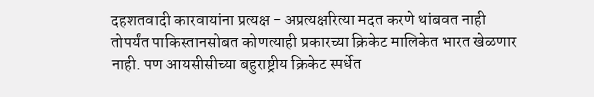दहशतवादी कारवायांना प्रत्यक्ष - अप्रत्यक्षरित्या मदत करणे थांबवत नाही तोपर्यंत पाकिस्तानसोबत कोणत्याही प्रकारच्या क्रिकेट मालिकेत भारत खेळणार नाही. पण आयसीसीच्या बहुराष्ट्रीय क्रिकेट स्पर्धेत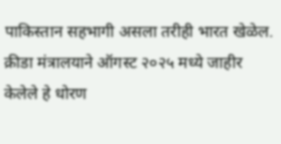पाकिस्तान सहभागी असला तरीही भारत खेळेल. क्रीडा मंत्रालयाने ऑगस्ट २०२५ मध्ये जाहीर केलेले हे धोरण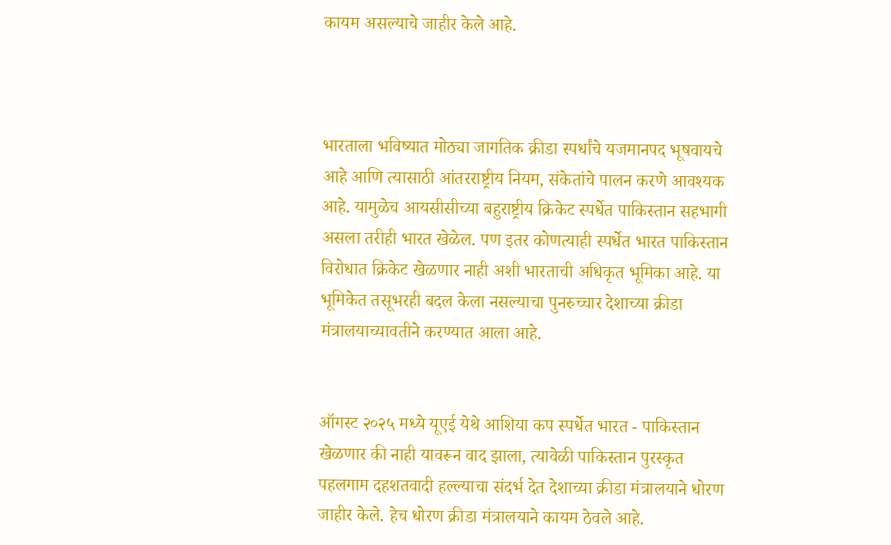कायम असल्याचे जाहीर केले आहे.



भारताला भविष्यात मोठ्या जागतिक क्रीडा स्पर्धांचे यजमानपद भूषवायचे आहे आणि त्यासाठी आंतरराष्ट्रीय नियम, संकेतांचे पालन करणे आवश्यक आहे. यामुळेच आयसीसीच्या बहुराष्ट्रीय क्रिकेट स्पर्धेत पाकिस्तान सहभागी असला तरीही भारत खेळेल. पण इतर कोणत्याही स्पर्धेत भारत पाकिस्तान विरोधात क्रिकेट खेळणार नाही अशी भारताची अधिकृत भूमिका आहे. या भूमिकेत तसूभरही बदल केला नसल्याचा पुनरुच्चार देशाच्या क्रीडा मंत्रालयाच्यावतीने करण्यात आला आहे.


ऑगस्ट २०२५ मध्ये यूएई येथे आशिया कप स्पर्धेत भारत - पाकिस्तान खेळणार की नाही यावरून वाद झाला, त्यावेळी पाकिस्तान पुरस्कृत पहलगाम दहशतवादी हल्ल्याचा संदर्भ देत देशाच्या क्रीडा मंत्रालयाने धोरण जाहीर केले. हेच धोरण क्रीडा मंत्रालयाने कायम ठेवले आहे.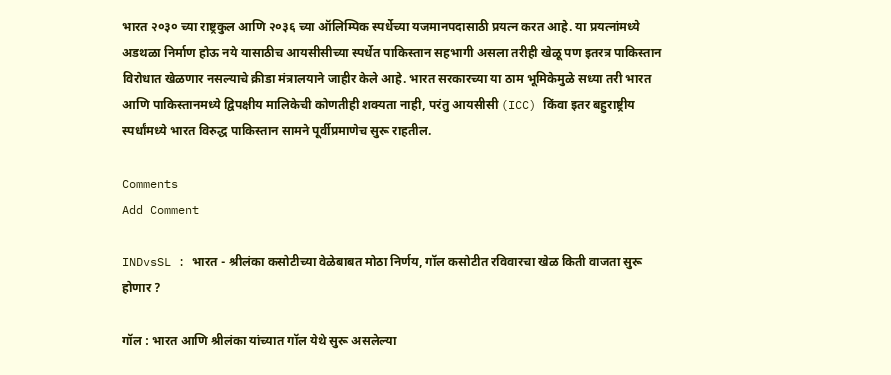भारत २०३० च्या राष्ट्रकुल आणि २०३६ च्या ऑलिम्पिक स्पर्धेच्या यजमानपदासाठी प्रयत्न करत आहे. या प्रयत्नांमध्ये अडथळा निर्माण होऊ नये यासाठीच आयसीसीच्या स्पर्धेत पाकिस्तान सहभागी असला तरीही खेळू पण इतरत्र पाकिस्तान विरोधात खेळणार नसल्याचे क्रीडा मंत्रालयाने जाहीर केले आहे. भारत सरकारच्या या ठाम भूमिकेमुळे सध्या तरी भारत आणि पाकिस्तानमध्ये द्विपक्षीय मालिकेची कोणतीही शक्यता नाही, परंतु आयसीसी (ICC) किंवा इतर बहुराष्ट्रीय स्पर्धांमध्ये भारत विरुद्ध पाकिस्तान सामने पूर्वीप्रमाणेच सुरू राहतील.

Comments
Add Comment

INDvsSL : भारत - श्रीलंका कसोटीच्या वेळेबाबत मोठा निर्णय, गॉल कसोटीत रविवारचा खेळ किती वाजता सुरू होणार ?

गॉल : भारत आणि श्रीलंका यांच्यात गॉल येथे सुरू असलेल्या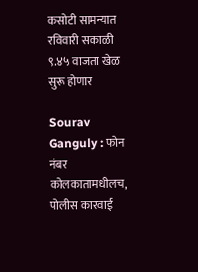कसोटी सामन्यात रविवारी सकाळी ९.४५ वाजता खेळ सुरू होणार

Sourav Ganguly : फोन नंबर कोलकातामधीलच, पोलीस कारवाई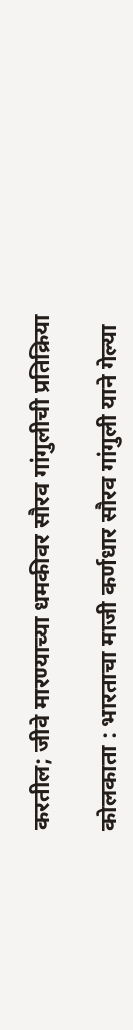करतील; जीवे मारण्याच्या धमकीवर सौरव गांगुलीची प्रतिक्रिया

कोलकाता : भारताचा माजी कर्णधार सौरव गांगुली याने गेल्या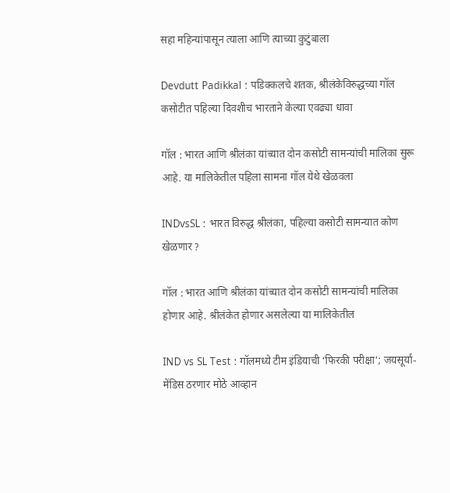सहा महिन्यांपासून त्याला आणि त्याच्या कुटुंबाला

Devdutt Padikkal : पडिक्कलचे शतक, श्रीलंकेविरुद्धच्या गॉल कसोटीत पहिल्या दिवशीच भारताने केल्या एवढ्या धावा

गॉल : भारत आणि श्रीलंका यांच्यात दोन कसोटी सामन्यांची मालिका सुरू आहे. या मालिकेतील पहिला सामना गॉल येथे खेळवला

INDvsSL : भारत विरुद्ध श्रीलंका, पहिल्या कसोटी सामन्यात कोण खेळणार ?

गॉल : भारत आणि श्रीलंका यांच्यात दोन कसोटी सामन्यांची मालिका होणार आहे. श्रीलंकेत होणार असलेल्या या मालिकेतील

IND vs SL Test : गॉलमध्ये टीम इंडियाची ‘फिरकी परीक्षा’; जयसूर्या-मेंडिस ठरणार मोठे आव्हान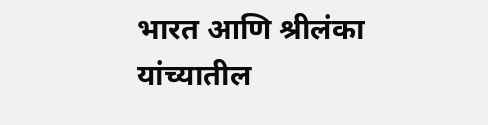भारत आणि श्रीलंका यांच्यातील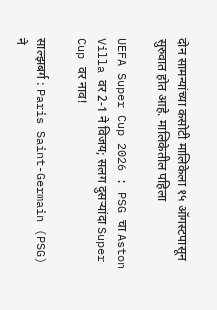दोन सामन्यांच्या कसोटी मालिकेला १५ ऑगस्टपासून सुरुवात होत आहे. मालिकेतील पहिला

UEFA Super Cup 2026 : PSG चा Aston Villa वर 2-1 ने विजय; सलग दुसऱ्यांदा Super Cup वर नाव!

साल्झबर्ग : Paris Saint-Germain (PSG) ने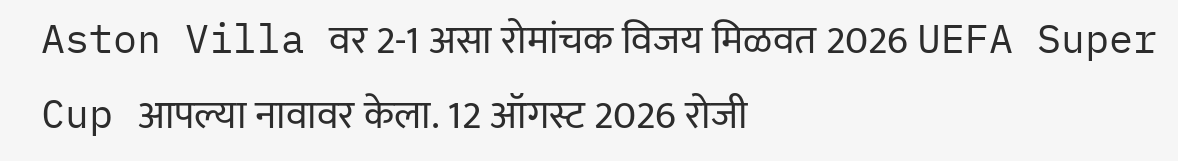Aston Villa वर 2-1 असा रोमांचक विजय मिळवत 2026 UEFA Super Cup आपल्या नावावर केला. 12 ऑगस्ट 2026 रोजी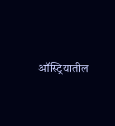ऑस्ट्रियातील